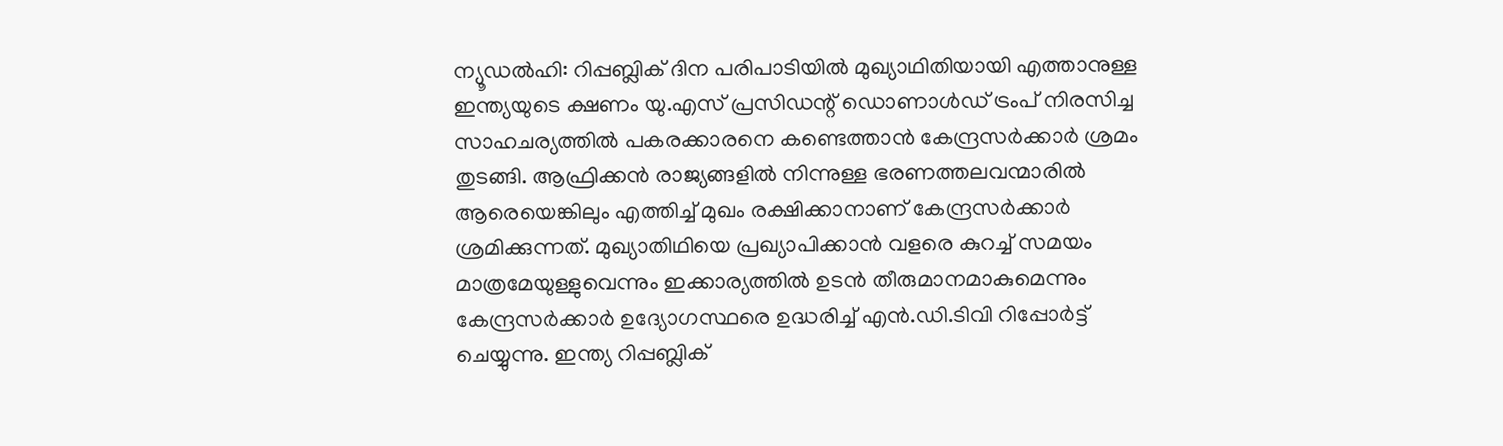ന്യൂഡൽഹി: റിപ്പബ്ലിക് ദിന പരിപാടിയിൽ മുഖ്യാഥിതിയായി എത്താനുള്ള ഇന്ത്യയുടെ ക്ഷണം യു.എസ് പ്രസിഡന്റ് ഡൊണാൾഡ് ട്രംപ് നിരസിച്ച സാഹചര്യത്തിൽ പകരക്കാരനെ കണ്ടെത്താൻ കേന്ദ്രസർക്കാർ ശ്രമം തുടങ്ങി. ആഫ്രിക്കൻ രാജ്യങ്ങളിൽ നിന്നുള്ള ഭരണത്തലവന്മാരിൽ ആരെയെങ്കിലും എത്തിച്ച് മുഖം രക്ഷിക്കാനാണ് കേന്ദ്രസർക്കാർ ശ്രമിക്കുന്നത്. മുഖ്യാതിഥിയെ പ്രഖ്യാപിക്കാൻ വളരെ കുറച്ച് സമയം മാത്രമേയുള്ളുവെന്നും ഇക്കാര്യത്തിൽ ഉടൻ തീരുമാനമാകുമെന്നും കേന്ദ്രസർക്കാർ ഉദ്യോഗസ്ഥരെ ഉദ്ധരിച്ച് എൻ.ഡി.ടിവി റിപ്പോർട്ട് ചെയ്യുന്നു. ഇന്ത്യ റിപ്പബ്ലിക്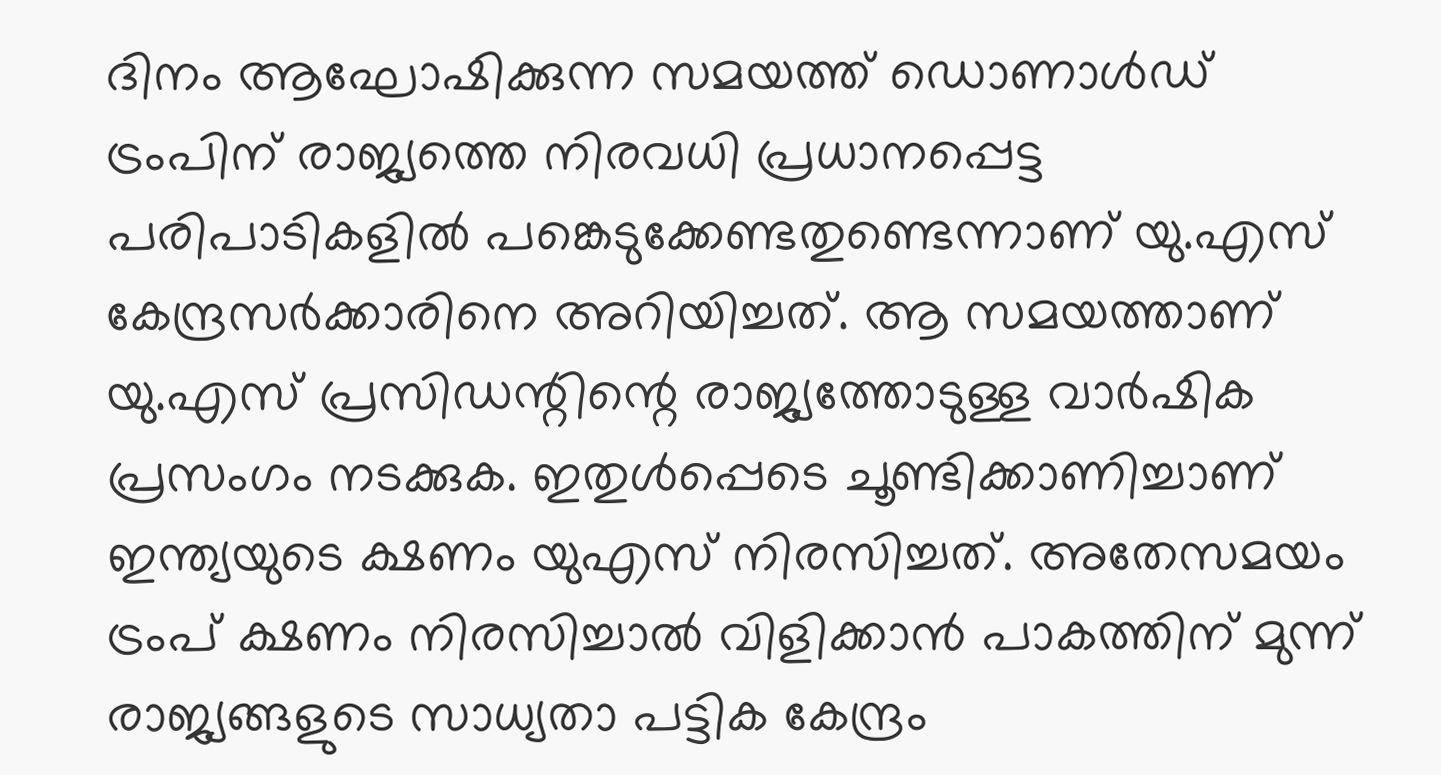ദിനം ആഘോഷിക്കുന്ന സമയത്ത് ഡൊണാൾഡ് ട്രംപിന് രാജ്യത്തെ നിരവധി പ്രധാനപ്പെട്ട പരിപാടികളിൽ പങ്കെടുക്കേണ്ടതുണ്ടെന്നാണ് യു.എസ് കേന്ദ്രസർക്കാരിനെ അറിയിച്ചത്. ആ സമയത്താണ് യു.എസ് പ്രസിഡന്റിന്റെ രാജ്യത്തോടുള്ള വാർഷിക പ്രസംഗം നടക്കുക. ഇതുൾപ്പെടെ ചൂണ്ടിക്കാണിച്ചാണ് ഇന്ത്യയുടെ ക്ഷണം യുഎസ് നിരസിച്ചത്. അതേസമയം ട്രംപ് ക്ഷണം നിരസിച്ചാൽ വിളിക്കാൻ പാകത്തിന് മുന്ന് രാജ്യങ്ങളുടെ സാധ്യതാ പട്ടിക കേന്ദ്രം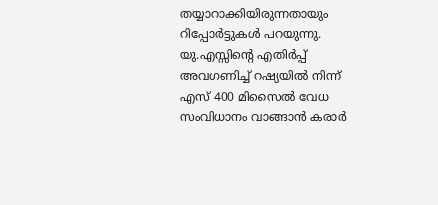തയ്യാറാക്കിയിരുന്നതായും റിപ്പോർട്ടുകൾ പറയുന്നു. യു.എസ്സിന്റെ എതിർപ്പ് അവഗണിച്ച് റഷ്യയിൽ നിന്ന് എസ് 400 മിസൈൽ വേധ സംവിധാനം വാങ്ങാൻ കരാർ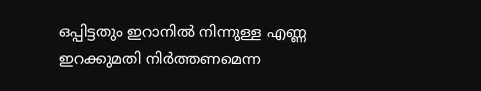ഒപ്പിട്ടതും ഇറാനിൽ നിന്നുള്ള എണ്ണ ഇറക്കുമതി നിർത്തണമെന്ന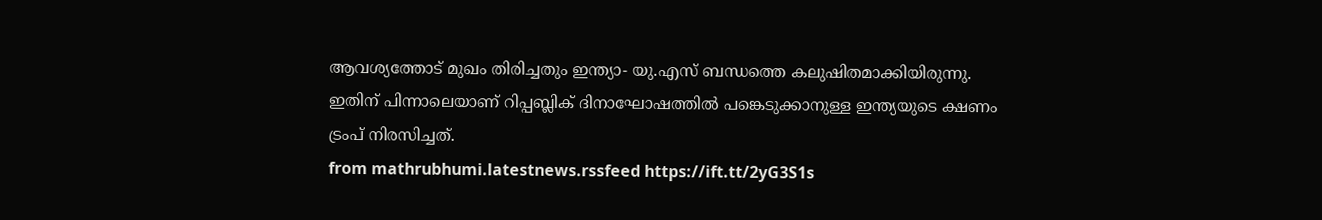ആവശ്യത്തോട് മുഖം തിരിച്ചതും ഇന്ത്യാ- യു.എസ് ബന്ധത്തെ കലുഷിതമാക്കിയിരുന്നു. ഇതിന് പിന്നാലെയാണ് റിപ്പബ്ലിക് ദിനാഘോഷത്തിൽ പങ്കെടുക്കാനുള്ള ഇന്ത്യയുടെ ക്ഷണം ട്രംപ് നിരസിച്ചത്.
from mathrubhumi.latestnews.rssfeed https://ift.tt/2yG3S1s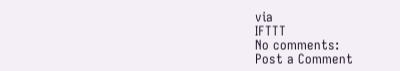via
IFTTT
No comments:
Post a Comment